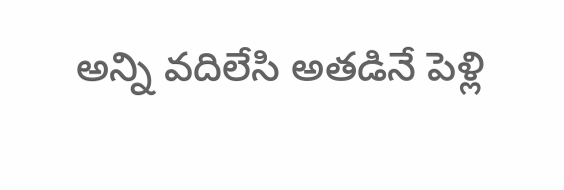అన్ని వదిలేసి అతడినే పెళ్లి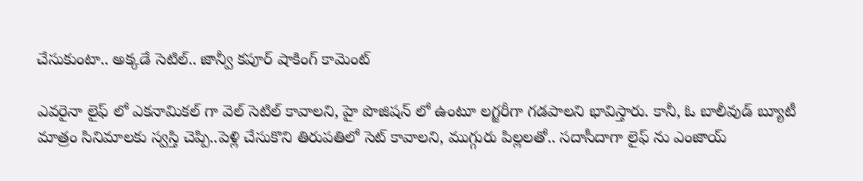చేసుకుంటా.. అక్కడే సెటిల్.. జాన్వీ కపూర్ షాకింగ్ కామెంట్

ఎవరైనా లైఫ్ లో ఎకనామికల్ గా వెల్ సెటిల్ కావాలని, హై పొజిషన్ లో ఉంటూ లగ్జరీగా గడపాలని భావిస్తారు. కానీ, ఓ బాలీవుడ్ బ్యూటీ మాత్రం సినిమాలకు స్వస్తి చెప్పి..పెళ్లి చేసుకొని తిరుపతిలో సెట్ కావాలని, ముగ్గురు పిల్లలతో.. సదాసీదాగా లైఫ్ ను ఎంజాయ్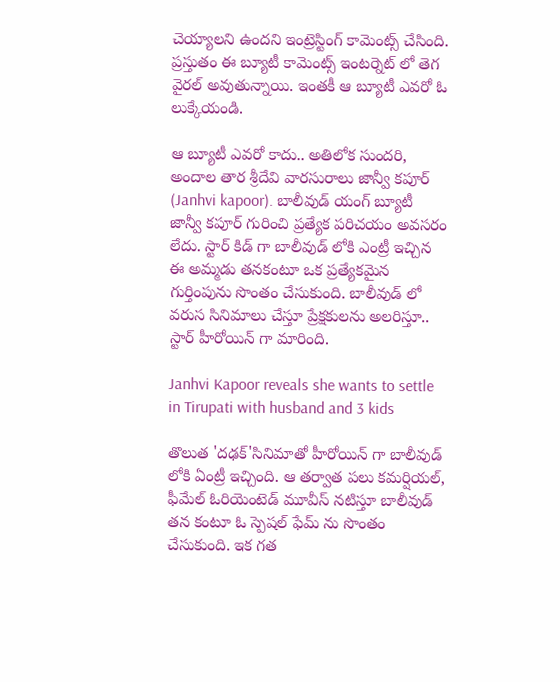చెయ్యాలని ఉందని ఇంట్రెస్టింగ్ కామెంట్స్ చేసింది. ప్రస్తుతం ఈ బ్యూటీ కామెంట్స్ ఇంటర్నెట్ లో తెగ వైరల్ అవుతున్నాయి. ఇంతకీ ఆ బ్యూటీ ఎవరో ఓ లుక్కేయండి.

ఆ బ్యూటీ ఎవరో కాదు.. అతిలోక సుందరి, అందాల తార శ్రీదేవి వారసురాలు జాన్వీ కపూర్ (Janhvi kapoor). బాలీవుడ్ యంగ్ బ్యూటీ జాన్వీ కపూర్ గురించి ప్రత్యేక పరిచయం అవసరం లేదు. స్టార్ కిడ్ గా బాలీవుడ్ లోకి ఎంట్రీ ఇచ్చిన ఈ అమ్మడు తనకంటూ ఒక ప్రత్యేకమైన గుర్తింపును సొంతం చేసుకుంది. బాలీవుడ్ లో వరుస సినిమాలు చేస్తూ ప్రేక్షకులను అలరిస్తూ.. స్టార్ హీరోయిన్ గా మారింది.

Janhvi Kapoor reveals she wants to settle in Tirupati with husband and 3 kids

తొలుత 'దఢక్'సినిమాతో హీరోయిన్ గా బాలీవుడ్ లోకి ఏంట్రీ ఇచ్చింది. ఆ తర్వాత పలు కమర్షియల్, ఫీమేల్ ఓరియెంటెడ్ మూవీస్ నటిస్తూ బాలీవుడ్ తన కంటూ ఓ స్పెషల్ ఫేమ్ ను సొంతం చేసుకుంది. ఇక గత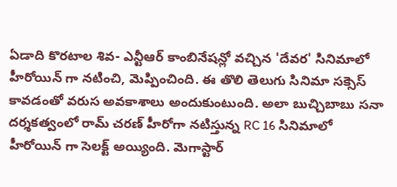ఏడాది కొరటాల శివ- ఎన్టీఆర్ కాంబినేషన్లో వచ్చిన 'దేవర' సినిమాలో హీరోయిన్ గా నటించి, మెప్పించింది. ఈ తొలి తెలుగు సినిమా సక్సెస్ కావడంతో వరుస అవకాశాలు అందుకుంటుంది. అలా బుచ్చిబాబు సనా దర్శకత్వంలో రామ్ చరణ్ హీరోగా నటిస్తున్న RC 16 సినిమాలో హీరోయిన్ గా సెలక్ట్ అయ్యింది. మెగాస్టార్‌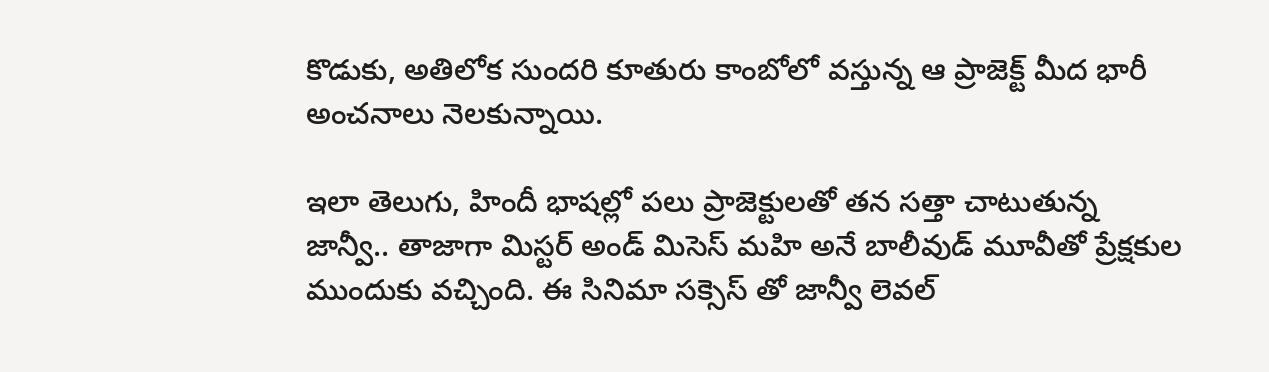కొడుకు, అతిలోక సుందరి కూతురు కాంబోలో వస్తున్న ఆ ప్రాజెక్ట్ మీద భారీ అంచనాలు నెలకున్నాయి.

ఇలా తెలుగు, హిందీ భాషల్లో పలు ప్రాజెక్టులతో తన సత్తా చాటుతున్న జాన్వీ.. తాజాగా మిస్టర్ అండ్ మిసెస్ మహి అనే బాలీవుడ్ మూవీతో ప్రేక్షకుల ముందుకు వచ్చింది. ఈ సినిమా సక్సెస్ తో జాన్వీ లెవల్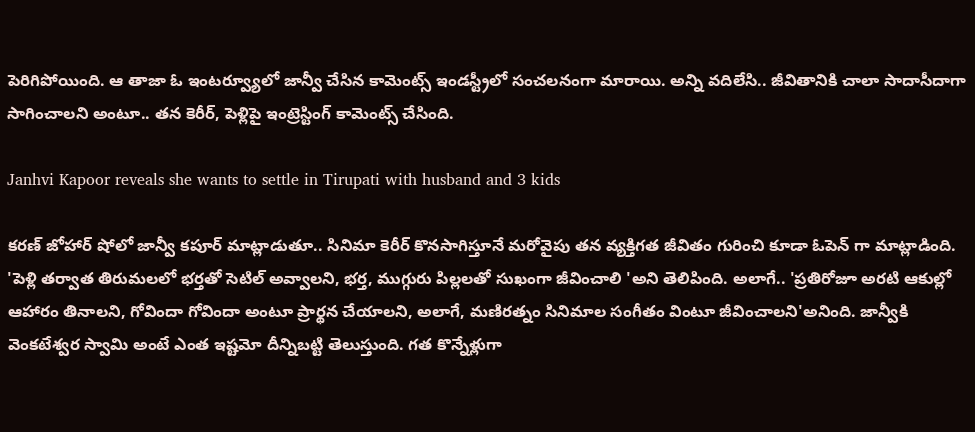పెరిగిపోయింది. ఆ తాజా ఓ ఇంటర్వ్యూలో జాన్వీ చేసిన కామెంట్స్ ఇండస్ట్రీలో సంచలనంగా మారాయి. అన్ని వదిలేసి.. జీవితానికి చాలా సాదాసీదాగా సాగించాలని అంటూ.. తన కెరీర్, పెళ్లిపై ఇంట్రెస్టింగ్ కామెంట్స్ చేసింది.

Janhvi Kapoor reveals she wants to settle in Tirupati with husband and 3 kids

కరణ్ జోహార్ షోలో జాన్వీ కపూర్ మాట్లాడుతూ.. సినిమా కెరీర్ కొనసాగిస్తూనే మరోవైపు తన వ్యక్తిగత జీవితం గురించి కూడా ఓపెన్ గా మాట్లాడింది. 'పెళ్లి తర్వాత తిరుమలలో భర్తతో సెటిల్ అవ్వాలని, భర్త, ముగ్గురు పిల్లలతో సుఖంగా జీవించాలి 'అని తెలిపింది. అలాగే.. 'ప్రతిరోజూ అరటి ఆకుల్లో ఆహారం తినాలని, గోవిందా గోవిందా అంటూ ప్రార్థన చేయాలని, అలాగే, మణిరత్నం సినిమాల సంగీతం వింటూ జీవించాలని'అనింది. జాన్వీకి వెంకటేశ్వర స్వామి అంటే ఎంత ఇష్టమో దీన్నిబట్టి తెలుస్తుంది. గత కొన్నేళ్లుగా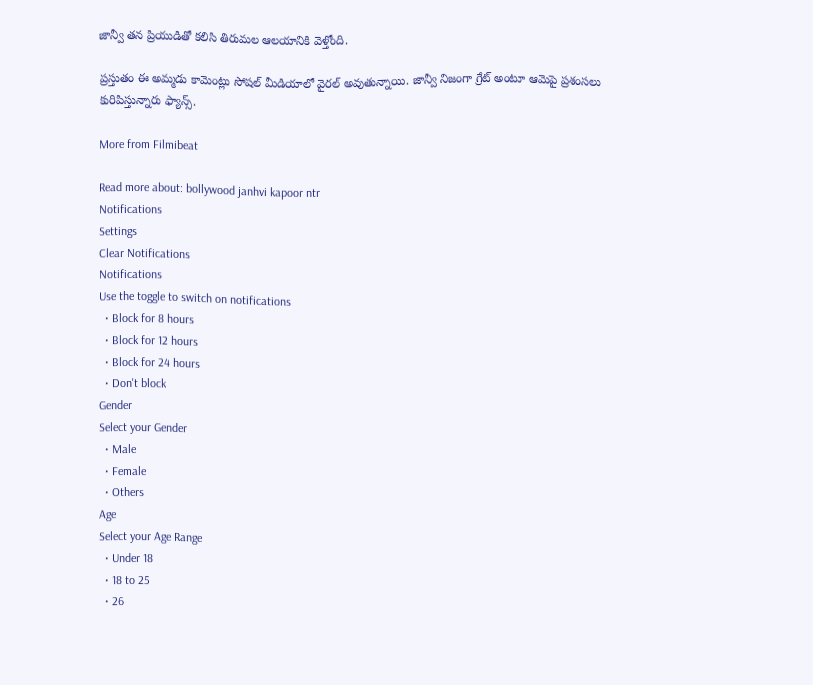జాన్వీ తన ప్రియుడితో కలిసి తిరుమల ఆలయానికి వెళ్తోంది.

ప్రస్తుతం ఈ అమ్మడు కామెంట్లు సోషల్ మీడియాలో వైరల్ అవుతున్నాయి. జాన్వీ నిజంగా గ్రేట్ అంటూ ఆమెపై ప్రశంసలు కురిపిస్తున్నారు ఫ్యాన్స్.

More from Filmibeat

Read more about: bollywood janhvi kapoor ntr
Notifications
Settings
Clear Notifications
Notifications
Use the toggle to switch on notifications
  • Block for 8 hours
  • Block for 12 hours
  • Block for 24 hours
  • Don't block
Gender
Select your Gender
  • Male
  • Female
  • Others
Age
Select your Age Range
  • Under 18
  • 18 to 25
  • 26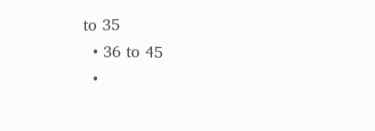to 35
  • 36 to 45
  •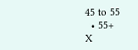45 to 55
  • 55+
X